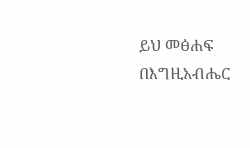ይህ መፅሐፍ በእግዚአብሔር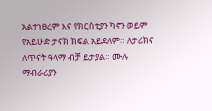አልተነፀረም እና የክርስቲያን ካኖን ወይም የአይሁድ ታናክ ክፍል አይደለም። ለታሪክና ለጥናት ዓላማ ብቻ ይታያል። ሙሉ ማብራሪያን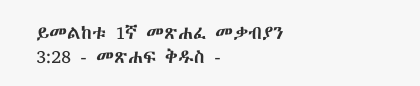ይመልከቱ 1ኛ መጽሐፈ መቃብያን 3:28 - መጽሐፍ ቅዱስ -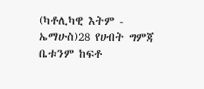(ካቶሊካዊ እትም - ኤማሁስ)28 የሀብት ግምጃ ቤቱንም ከፍቶ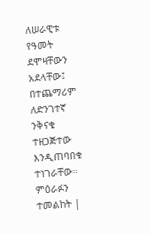ለሠራዊቱ የዓመት ደሞዛቸውን አደላቸው፤ በተጨማሪም ለድንገተኛ ንቅናቄ ተዘጋጅተው እንዲጠባበቁ ተነገራቸው። ምዕራፉን ተመልከት |